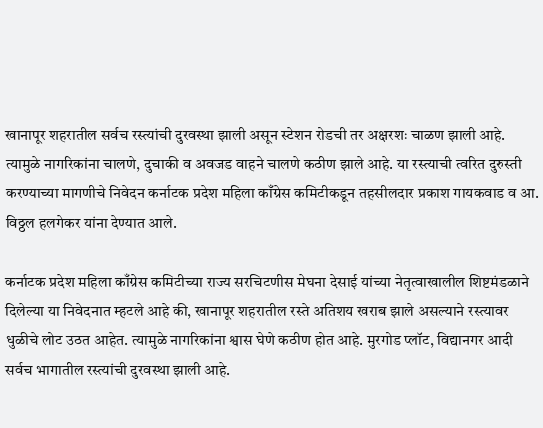खानापूर शहरातील सर्वच रस्त्यांची दुरवस्था झाली असून स्टेशन रोडची तर अक्षरशः चाळण झाली आहे. त्यामुळे नागरिकांना चालणे, दुचाकी व अवजड वाहने चालणे कठीण झाले आहे. या रस्त्याची त्वरित दुरुस्ती करण्याच्या मागणीचे निवेदन कर्नाटक प्रदेश महिला काँग्रेस कमिटीकडून तहसीलदार प्रकाश गायकवाड व आ. विठ्ठल हलगेकर यांना देण्यात आले.

कर्नाटक प्रदेश महिला काँग्रेस कमिटीच्या राज्य सरचिटणीस मेघना देसाई यांच्या नेतृत्वाखालील शिष्टमंडळाने दिलेल्या या निवेदनात म्हटले आहे की, खानापूर शहरातील रस्ते अतिशय खराब झाले असल्याने रस्त्यावर धुळीचे लोट उठत आहेत. त्यामुळे नागरिकांना श्वास घेणे कठीण होत आहे. मुरगोड प्लॉट, विद्यानगर आदी सर्वच भागातील रस्त्यांची दुरवस्था झाली आहे.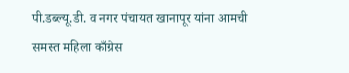पी.डब्ल्यू.डी. व नगर पंचायत खानापूर यांना आमची समस्त महिला काँग्रेस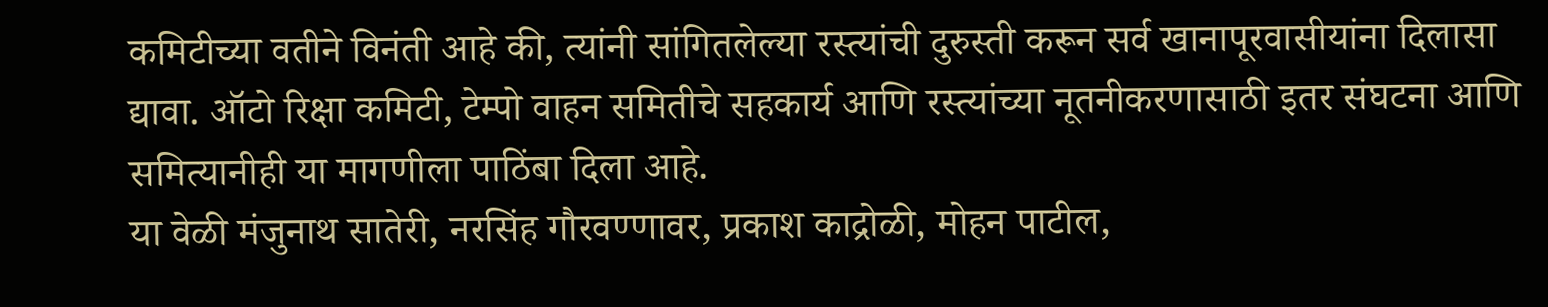कमिटीच्या वतीने विनंती आहे की, त्यांनी सांगितलेल्या रस्त्यांची दुरुस्ती करून सर्व खानापूरवासीयांना दिलासा द्यावा. ऑटो रिक्षा कमिटी, टेम्पो वाहन समितीचे सहकार्य आणि रस्त्यांच्या नूतनीकरणासाठी इतर संघटना आणि समित्यानीही या मागणीला पाठिंबा दिला आहे.
या वेळी मंजुनाथ सातेरी, नरसिंह गौरवण्णावर, प्रकाश काद्रोळी, मोहन पाटील,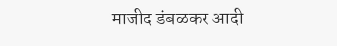माजीद डंबळकर आदी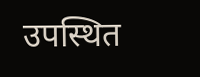उपस्थित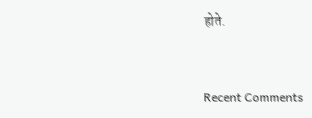होते.


Recent Comments